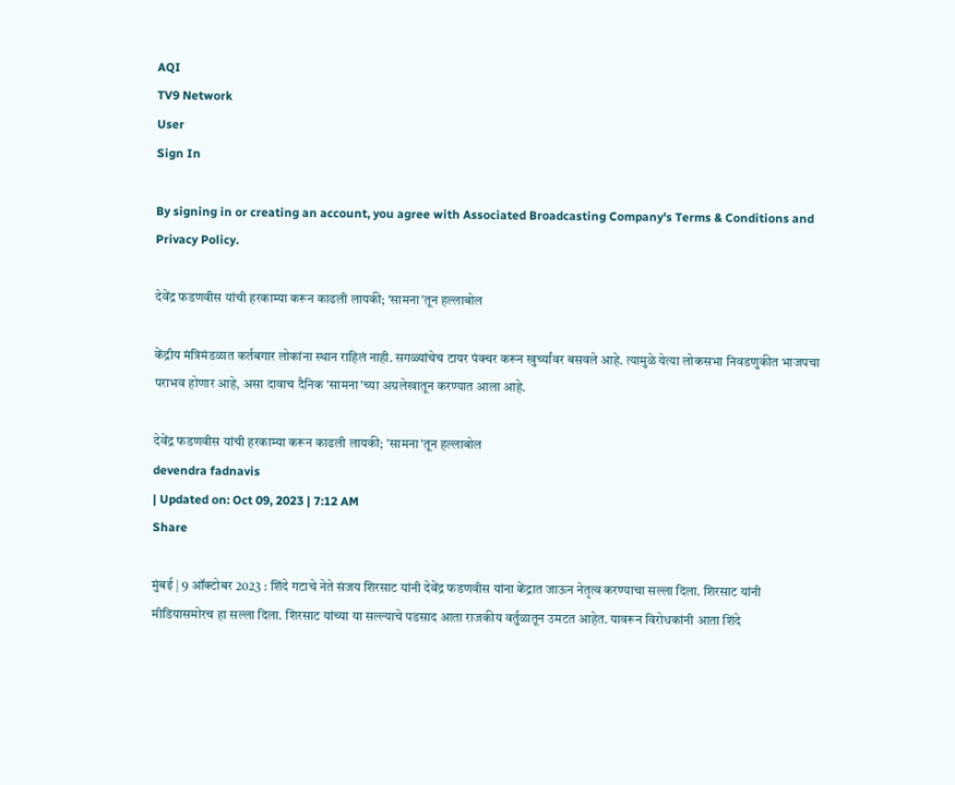AQI
TV9 Network
User
Sign In

By signing in or creating an account, you agree with Associated Broadcasting Company's Terms & Conditions and Privacy Policy.

देवेंद्र फडणवीस यांची हरकाम्या करून काढली लायकी; ‘सामना’तून हल्लाबोल

केंद्रीय मंत्रिमंडळात कर्तबगार लोकांना स्थान राहिलं नाही. सगळ्यांचेच टायर पंक्चर करून खुर्च्यांवर बसवले आहे. त्यामुळे येत्या लोकसभा निवडणुकीत भाजपचा पराभव होणार आहे, असा दावाच दैनिक 'सामना'च्या अग्रलेखातून करण्यात आला आहे.

देवेंद्र फडणवीस यांची हरकाम्या करून काढली लायकी; 'सामना'तून हल्लाबोल
devendra fadnavis
| Updated on: Oct 09, 2023 | 7:12 AM
Share

मुंबई | 9 ऑक्टोबर 2023 : शिंदे गटाचे नेते संजय शिरसाट यांनी देवेंद्र फडणवीस यांना केंद्रात जाऊन नेतृत्व करण्याचा सल्ला दिला. शिरसाट यांनी मीडियासमोरच हा सल्ला दिला. शिरसाट यांच्या या सल्ल्याचे पडसाद आता राजकीय वर्तुळातून उमटत आहेत. यावरून विरोधकांनी आता शिंदे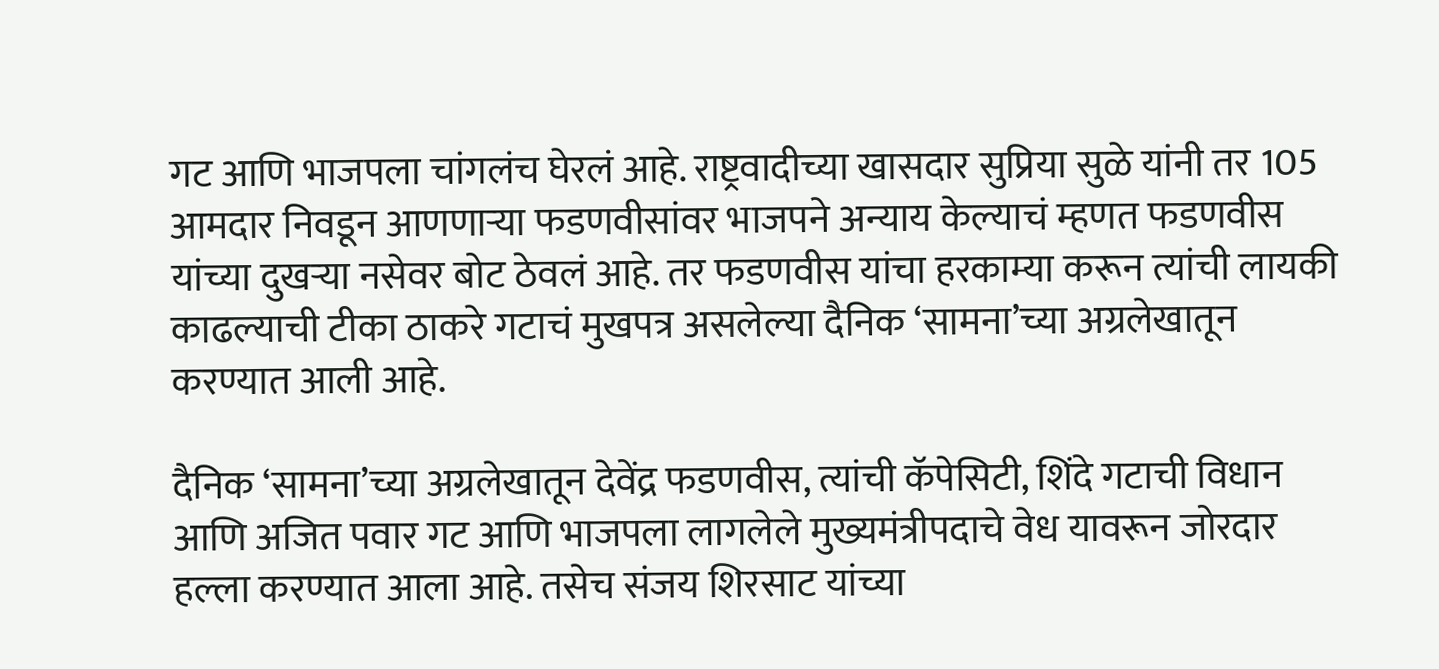गट आणि भाजपला चांगलंच घेरलं आहे. राष्ट्रवादीच्या खासदार सुप्रिया सुळे यांनी तर 105 आमदार निवडून आणणाऱ्या फडणवीसांवर भाजपने अन्याय केल्याचं म्हणत फडणवीस यांच्या दुखऱ्या नसेवर बोट ठेवलं आहे. तर फडणवीस यांचा हरकाम्या करून त्यांची लायकी काढल्याची टीका ठाकरे गटाचं मुखपत्र असलेल्या दैनिक ‘सामना’च्या अग्रलेखातून करण्यात आली आहे.

दैनिक ‘सामना’च्या अग्रलेखातून देवेंद्र फडणवीस, त्यांची कॅपेसिटी, शिंदे गटाची विधान आणि अजित पवार गट आणि भाजपला लागलेले मुख्यमंत्रीपदाचे वेध यावरून जोरदार हल्ला करण्यात आला आहे. तसेच संजय शिरसाट यांच्या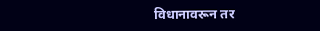विधानावरून तर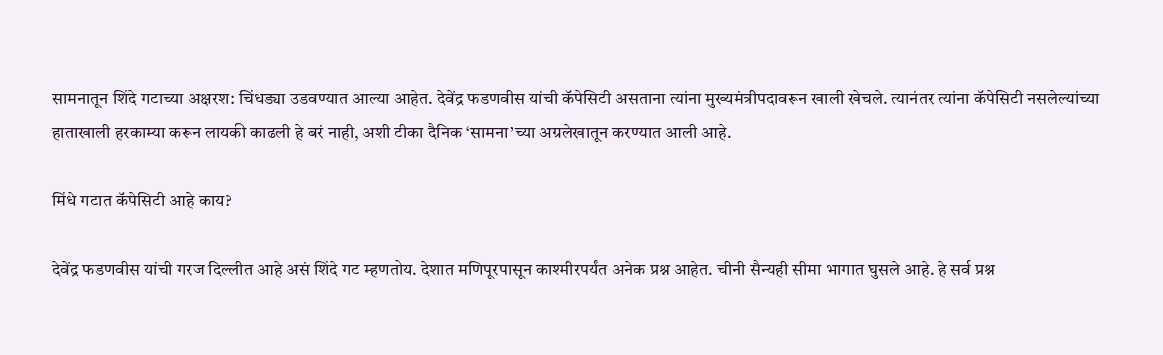सामनातून शिंदे गटाच्या अक्षरश: चिंधड्या उडवण्यात आल्या आहेत. देवेंद्र फडणवीस यांची कॅपेसिटी असताना त्यांना मुख्यमंत्रीपदावरून खाली खेचले. त्यानंतर त्यांना कॅपेसिटी नसलेल्यांच्या हाताखाली हरकाम्या करून लायकी काढली हे बरं नाही, अशी टीका दैनिक ‘सामना’च्या अग्रलेखातून करण्यात आली आहे.

मिंधे गटात कॅपेसिटी आहे काय?

देवेंद्र फडणवीस यांची गरज दिल्लीत आहे असं शिंदे गट म्हणतोय. देशात मणिपूरपासून काश्मीरपर्यंत अनेक प्रश्न आहेत. चीनी सैन्यही सीमा भागात घुसले आहे. हे सर्व प्रश्न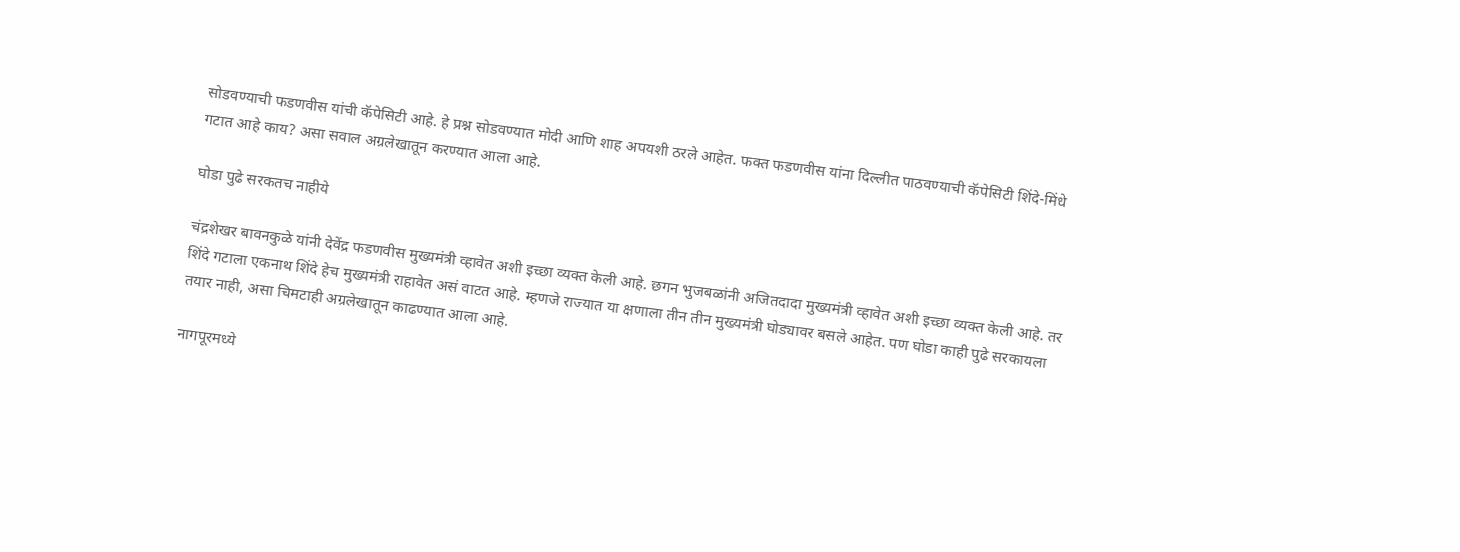सोडवण्याची फडणवीस यांची कॅपेसिटी आहे. हे प्रश्न सोडवण्यात मोदी आणि शाह अपयशी ठरले आहेत. फक्त फडणवीस यांना दिल्लीत पाठवण्याची कॅपेसिटी शिंदे-मिंधे गटात आहे काय? असा सवाल अग्रलेखातून करण्यात आला आहे.

घोडा पुढे सरकतच नाहीये

चंद्रशेखर बावनकुळे यांनी देवेंद्र फडणवीस मुख्यमंत्री व्हावेत अशी इच्छा व्यक्त केली आहे. छगन भुजबळांनी अजितदादा मुख्यमंत्री व्हावेत अशी इच्छा व्यक्त केली आहे. तर शिंदे गटाला एकनाथ शिंदे हेच मुख्यमंत्री राहावेत असं वाटत आहे. म्हणजे राज्यात या क्षणाला तीन तीन मुख्यमंत्री घोड्यावर बसले आहेत. पण घोडा काही पुढे सरकायला तयार नाही, असा चिमटाही अग्रलेखातून काढण्यात आला आहे.

नागपूरमध्ये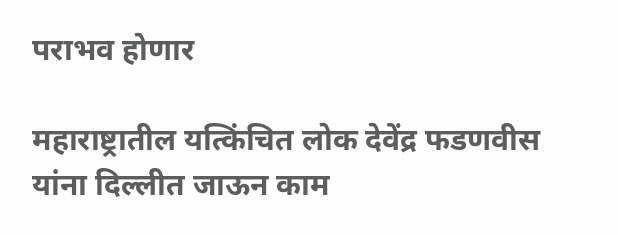पराभव होणार

महाराष्ट्रातील यत्किंचित लोक देवेंद्र फडणवीस यांना दिल्लीत जाऊन काम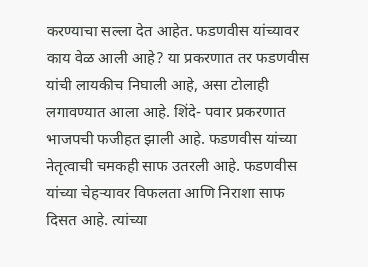करण्याचा सल्ला देत आहेत. फडणवीस यांच्यावर काय वेळ आली आहे? या प्रकरणात तर फडणवीस यांची लायकीच निघाली आहे, असा टोलाही लगावण्यात आला आहे. शिंदे- पवार प्रकरणात भाजपची फजीहत झाली आहे. फडणवीस यांच्या नेतृत्वाची चमकही साफ उतरली आहे. फडणवीस यांच्या चेहऱ्यावर विफलता आणि निराशा साफ दिसत आहे. त्यांच्या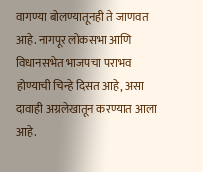वागण्या बोलण्यातूनही ते जाणवत आहे. नागपूर लोकसभा आणि विधानसभेत भाजपचा पराभव होण्याची चिन्हे दिसत आहे, असा दावाही अग्रलेखातून करण्यात आला आहे.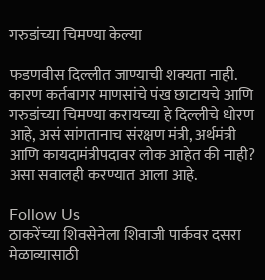गरुडांच्या चिमण्या केल्या

फडणवीस दिल्लीत जाण्याची शक्यता नाही. कारण कर्तबागर माणसांचे पंख छाटायचे आणि गरुडांच्या चिमण्या करायच्या हे दिल्लीचे धोरण आहे, असं सांगतानाच संरक्षण मंत्री, अर्थमंत्री आणि कायदामंत्रीपदावर लोक आहेत की नाही? असा सवालही करण्यात आला आहे.

Follow Us
ठाकरेंच्या शिवसेनेला शिवाजी पार्कवर दसरा मेळाव्यासाठी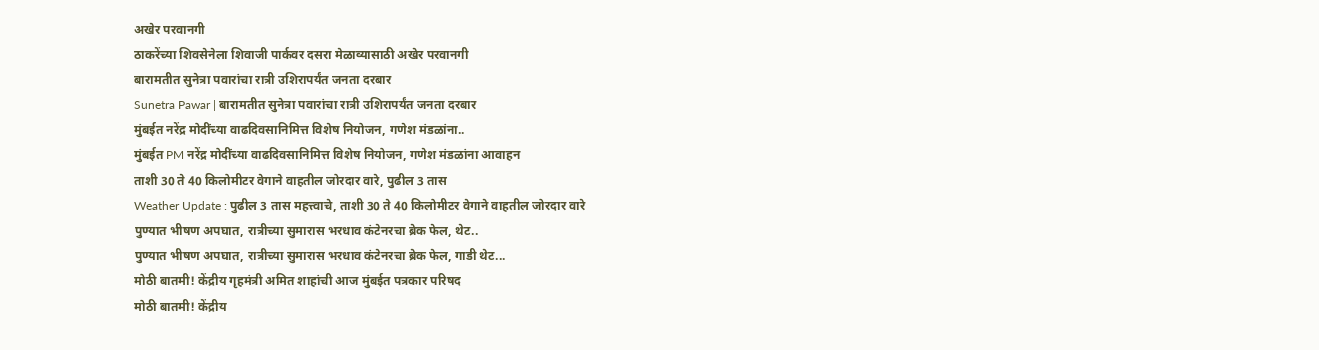अखेर परवानगी
ठाकरेंच्या शिवसेनेला शिवाजी पार्कवर दसरा मेळाव्यासाठी अखेर परवानगी
बारामतीत सुनेत्रा पवारांचा रात्री उशिरापर्यंत जनता दरबार
Sunetra Pawar | बारामतीत सुनेत्रा पवारांचा रात्री उशिरापर्यंत जनता दरबार
मुंबईत नरेंद्र मोदींच्या वाढदिवसानिमित्त विशेष नियोजन, गणेश मंडळांना..
मुंबईत PM नरेंद्र मोदींच्या वाढदिवसानिमित्त विशेष नियोजन, गणेश मंडळांना आवाहन
ताशी 30 ते 40 किलोमीटर वेगाने वाहतील जोरदार वारे, पुढील 3 तास
Weather Update : पुढील 3 तास महत्त्वाचे, ताशी 30 ते 40 किलोमीटर वेगाने वाहतील जोरदार वारे
पुण्यात भीषण अपघात, रात्रीच्या सुमारास भरधाव कंटेनरचा ब्रेक फेल, थेट..
पुण्यात भीषण अपघात, रात्रीच्या सुमारास भरधाव कंटेनरचा ब्रेक फेल, गाडी थेट...
मोठी बातमी! केंद्रीय गृहमंत्री अमित शाहांची आज मुंबईत पत्रकार परिषद
मोठी बातमी! केंद्रीय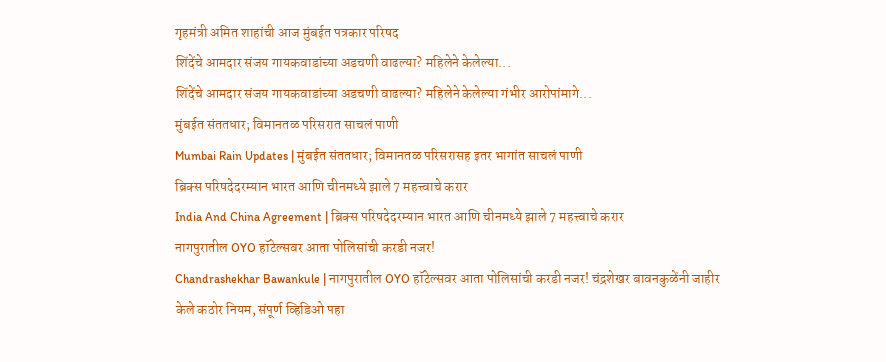गृहमंत्री अमित शाहांची आज मुंबईत पत्रकार परिषद
शिंदेंचे आमदार संजय गायकवाडांच्या अडचणी वाढल्या? महिलेने केलेल्या...
शिंदेंचे आमदार संजय गायकवाडांच्या अडचणी वाढल्या? महिलेने केलेल्या गंभीर आरोपांमागे...
मुंबईत संततधार; विमानतळ परिसरात साचलं पाणी
Mumbai Rain Updates | मुंबईत संततधार; विमानतळ परिसरासह इतर भागांत साचलं पाणी
ब्रिक्स परिषदेदरम्यान भारत आणि चीनमध्ये झाले 7 महत्त्वाचे करार
India And China Agreement | ब्रिक्स परिषदेदरम्यान भारत आणि चीनमध्ये झाले 7 महत्त्वाचे करार
नागपुरातील OYO हॉटेल्सवर आता पोलिसांची करडी नजर!
Chandrashekhar Bawankule | नागपुरातील OYO हॉटेल्सवर आता पोलिसांची करडी नजर! चंद्रशेखर बावनकुळेंनी जाहीर केले कठोर नियम, संपूर्ण व्हिडिओ पहा